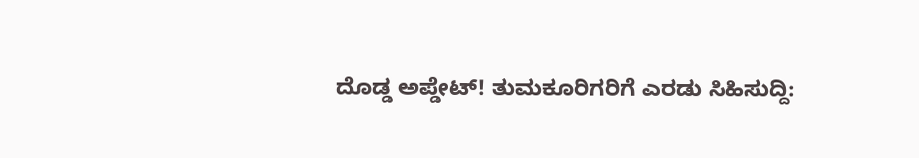ದೊಡ್ಡ ಅಪ್ಡೇಟ್‌! ತುಮಕೂರಿಗರಿಗೆ ಎರಡು ಸಿಹಿಸುದ್ದಿ: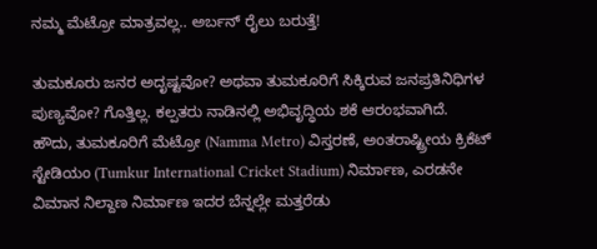ನಮ್ಮ ಮೆಟ್ರೋ ಮಾತ್ರವಲ್ಲ.. ಅರ್ಬನ್‌ ರೈಲು ಬರುತ್ತೆ!

ತುಮಕೂರು ಜನರ ಅದೃಷ್ಟವೋ? ಅಥವಾ ತುಮಕೂರಿಗೆ ಸಿಕ್ಕಿರುವ ಜನಪ್ರತಿನಿಧಿಗಳ ಪುಣ್ಯವೋ? ಗೊತ್ತಿಲ್ಲ. ಕಲ್ಪತರು ನಾಡಿನಲ್ಲಿ ಅಭಿವೃದ್ಧಿಯ ಶಕೆ ಆರಂಭವಾಗಿದೆ. ಹೌದು, ತುಮಕೂರಿಗೆ ಮೆಟ್ರೋ (Namma Metro) ವಿಸ್ತರಣೆ, ಅಂತರಾಷ್ಟ್ರೀಯ ಕ್ರಿಕೆಟ್ ಸ್ಟೇಡಿಯಂ (Tumkur International Cricket Stadium) ನಿರ್ಮಾಣ, ಎರಡನೇ ವಿಮಾನ ನಿಲ್ದಾಣ ನಿರ್ಮಾಣ ಇದರ ಬೆನ್ನಲ್ಲೇ ಮತ್ತರೆಡು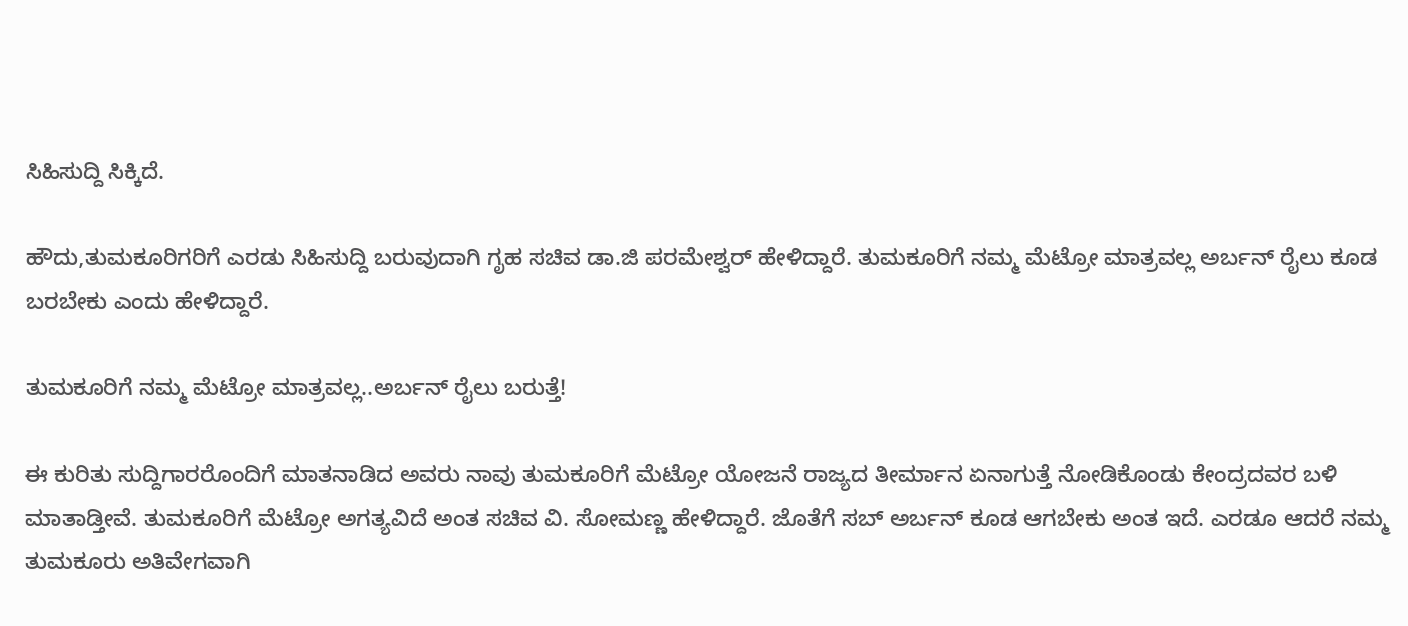ಸಿಹಿಸುದ್ದಿ ಸಿಕ್ಕಿದೆ.

ಹೌದು,ತುಮಕೂರಿಗರಿಗೆ ಎರಡು ಸಿಹಿಸುದ್ದಿ ಬರುವುದಾಗಿ ಗೃಹ ಸಚಿವ ಡಾ.ಜಿ ಪರಮೇಶ್ವರ್ ಹೇಳಿದ್ದಾರೆ. ತುಮಕೂರಿಗೆ ನಮ್ಮ ಮೆಟ್ರೋ ಮಾತ್ರವಲ್ಲ ಅರ್ಬನ್‌ ರೈಲು ಕೂಡ ಬರಬೇಕು ಎಂದು ಹೇಳಿದ್ದಾರೆ.

ತುಮಕೂರಿಗೆ ನಮ್ಮ ಮೆಟ್ರೋ ಮಾತ್ರವಲ್ಲ..ಅರ್ಬನ್ ರೈಲು ಬರುತ್ತೆ!

ಈ ಕುರಿತು ಸುದ್ದಿಗಾರರೊಂದಿಗೆ ಮಾತನಾಡಿದ ಅವರು ನಾವು ತುಮಕೂರಿಗೆ ಮೆಟ್ರೋ ಯೋಜನೆ ರಾಜ್ಯದ ತೀರ್ಮಾನ ಏನಾಗುತ್ತೆ ನೋಡಿಕೊಂಡು ಕೇಂದ್ರದವರ ಬಳಿ ಮಾತಾಡ್ತೀವೆ. ತುಮಕೂರಿಗೆ ಮೆಟ್ರೋ ಅಗತ್ಯವಿದೆ ಅಂತ ಸಚಿವ ವಿ. ಸೋಮಣ್ಣ ಹೇಳಿದ್ದಾರೆ. ಜೊತೆಗೆ ಸಬ್‌ ಅರ್ಬನ್‌ ಕೂಡ ಆಗಬೇಕು ಅಂತ ಇದೆ. ಎರಡೂ ಆದರೆ ನಮ್ಮ ತುಮಕೂರು ಅತಿವೇಗವಾಗಿ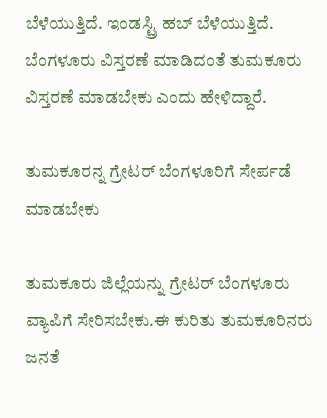ಬೆಳೆಯುತ್ತಿದೆ. ಇಂಡಸ್ಟ್ರಿ ಹಬ್ ಬೆಳೆಯುತ್ತಿದೆ. ಬೆಂಗಳೂರು ವಿಸ್ತರಣೆ ಮಾಡಿದಂತೆ ತುಮಕೂರು ವಿಸ್ತರಣೆ ಮಾಡಬೇಕು ಎಂದು ಹೇಳಿದ್ದಾರೆ.

ತುಮಕೂರನ್ನ ಗ್ರೇಟರ್ ಬೆಂಗಳೂರಿಗೆ ಸೇರ್ಪಡೆ ಮಾಡಬೇಕು

ತುಮಕೂರು ಜಿಲ್ಲೆಯನ್ನು ಗ್ರೇಟರ್ ಬೆಂಗಳೂರು ವ್ಯಾಪಿಗೆ ಸೇರಿಸಬೇಕು.ಈ ಕುರಿತು ತುಮಕೂರಿನರು ಜನತೆ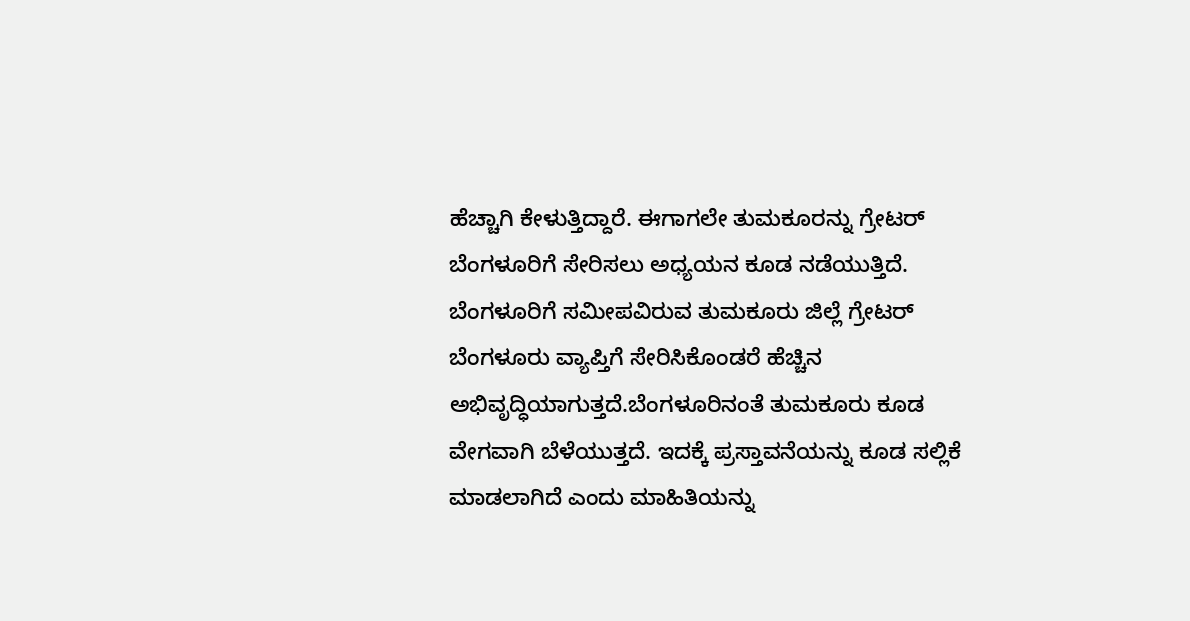ಹೆಚ್ಚಾಗಿ ಕೇಳುತ್ತಿದ್ದಾರೆ. ಈಗಾಗಲೇ ತುಮಕೂರನ್ನು ಗ್ರೇಟರ್ ಬೆಂಗಳೂರಿಗೆ ಸೇರಿಸಲು ಅಧ್ಯಯನ ಕೂಡ ನಡೆಯುತ್ತಿದೆ. ಬೆಂಗಳೂರಿಗೆ ಸಮೀಪವಿರುವ ತುಮಕೂರು ಜಿಲ್ಲೆ ಗ್ರೇಟರ್ ಬೆಂಗಳೂರು ವ್ಯಾಪ್ತಿಗೆ ಸೇರಿಸಿಕೊಂಡರೆ ಹೆಚ್ಚಿನ ಅಭಿವೃದ್ಧಿಯಾಗುತ್ತದೆ.ಬೆಂಗಳೂರಿನಂತೆ ತುಮಕೂರು ಕೂಡ ವೇಗವಾಗಿ ಬೆಳೆಯುತ್ತದೆ. ಇದಕ್ಕೆ ಪ್ರಸ್ತಾವನೆಯನ್ನು ಕೂಡ ಸಲ್ಲಿಕೆ ಮಾಡಲಾಗಿದೆ ಎಂದು ಮಾಹಿತಿಯನ್ನು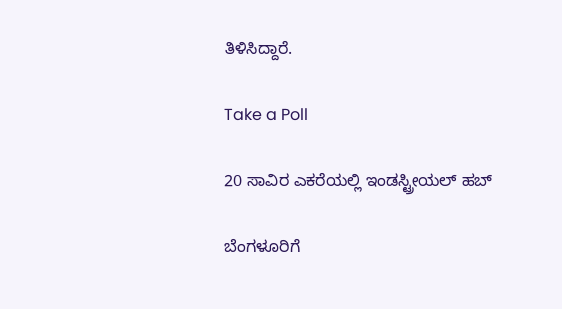ತಿಳಿಸಿದ್ದಾರೆ.

Take a Poll

20 ಸಾವಿರ ಎಕರೆಯಲ್ಲಿ ಇಂಡಸ್ಟ್ರೀಯಲ್ ಹಬ್

ಬೆಂಗಳೂರಿಗೆ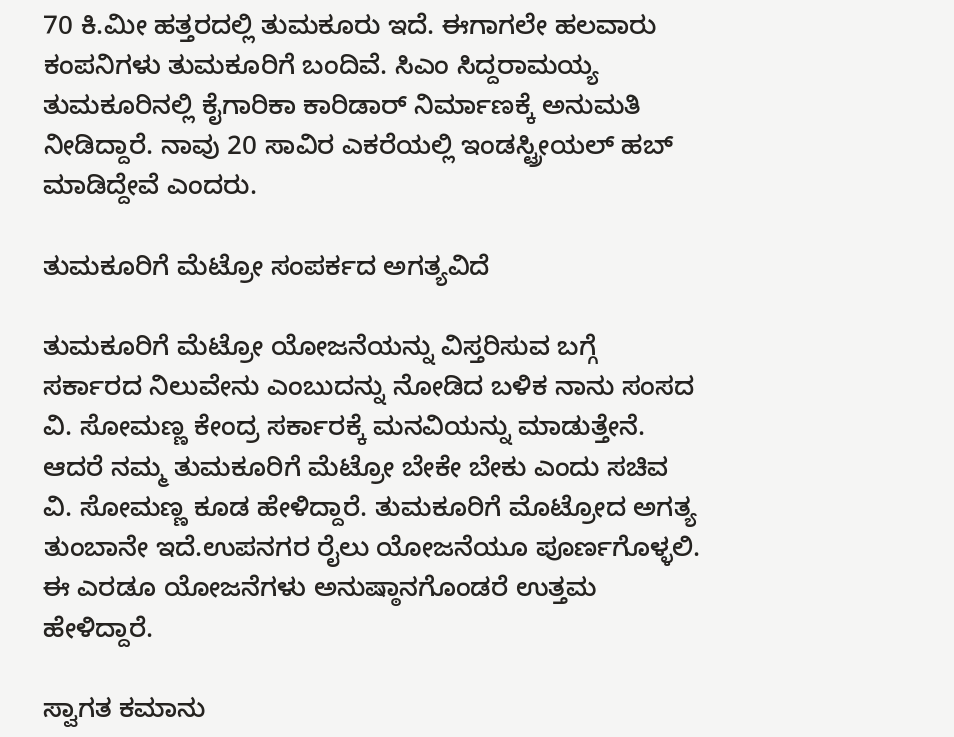70 ಕಿ.ಮೀ ಹತ್ತರದಲ್ಲಿ ತುಮಕೂರು ಇದೆ. ಈಗಾಗಲೇ ಹಲವಾರು ಕಂಪನಿಗಳು ತುಮಕೂರಿಗೆ ಬಂದಿವೆ. ಸಿಎಂ ಸಿದ್ದರಾಮಯ್ಯ ತುಮಕೂರಿನಲ್ಲಿ ಕೈಗಾರಿಕಾ ಕಾರಿಡಾರ್ ನಿರ್ಮಾಣಕ್ಕೆ ಅನುಮತಿ ನೀಡಿದ್ದಾರೆ. ನಾವು 20 ಸಾವಿರ ಎಕರೆಯಲ್ಲಿ ಇಂಡಸ್ಟ್ರೀಯಲ್ ಹಬ್ ಮಾಡಿದ್ದೇವೆ ಎಂದರು.

ತುಮಕೂರಿಗೆ ಮೆಟ್ರೋ ಸಂಪರ್ಕದ ಅಗತ್ಯವಿದೆ

ತುಮಕೂರಿಗೆ ಮೆಟ್ರೋ ಯೋಜನೆಯನ್ನು ವಿಸ್ತರಿಸುವ ಬಗ್ಗೆ ಸರ್ಕಾರದ ನಿಲುವೇನು ಎಂಬುದನ್ನು ನೋಡಿದ ಬಳಿಕ ನಾನು ಸಂಸದ ವಿ. ಸೋಮಣ್ಣ ಕೇಂದ್ರ ಸರ್ಕಾರಕ್ಕೆ ಮನವಿಯನ್ನು ಮಾಡುತ್ತೇನೆ. ಆದರೆ ನಮ್ಮ ತುಮಕೂರಿಗೆ ಮೆಟ್ರೋ ಬೇಕೇ ಬೇಕು ಎಂದು ಸಚಿವ ವಿ. ಸೋಮಣ್ಣ ಕೂಡ ಹೇಳಿದ್ದಾರೆ. ತುಮಕೂರಿಗೆ ಮೊಟ್ರೋದ ಅಗತ್ಯ ತುಂಬಾನೇ ಇದೆ.ಉಪನಗರ ರೈಲು ಯೋಜನೆಯೂ ಪೂರ್ಣಗೊಳ್ಳಲಿ. ಈ ಎರಡೂ ಯೋಜನೆಗಳು ಅನುಷ್ಠಾನಗೊಂಡರೆ ಉತ್ತಮ ಹೇಳಿದ್ದಾರೆ.

ಸ್ವಾಗತ ಕಮಾನು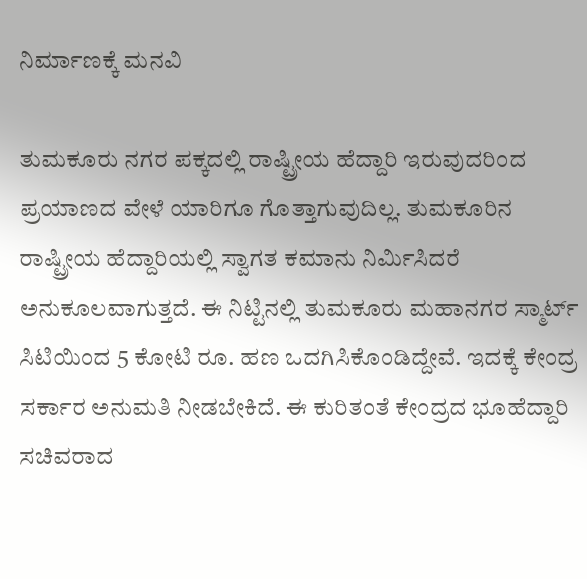ನಿರ್ಮಾಣಕ್ಕೆ ಮನವಿ

ತುಮಕೂರು ನಗರ ಪಕ್ಕದಲ್ಲಿ ರಾಷ್ಟ್ರೀಯ ಹೆದ್ದಾರಿ ಇರುವುದರಿಂದ ಪ್ರಯಾಣದ ವೇಳೆ ಯಾರಿಗೂ ಗೊತ್ತಾಗುವುದಿಲ್ಲ. ತುಮಕೂರಿನ ರಾಷ್ಟ್ರೀಯ ಹೆದ್ದಾರಿಯಲ್ಲಿ ಸ್ವಾಗತ ಕಮಾನು ನಿರ್ಮಿಸಿದರೆ ಅನುಕೂಲವಾಗುತ್ತದೆ. ಈ ನಿಟ್ಟಿನಲ್ಲಿ ತುಮಕೂರು ಮಹಾನಗರ ಸ್ಮಾರ್ಟ್ ಸಿಟಿಯಿಂದ 5 ಕೋಟಿ ರೂ. ಹಣ ಒದಗಿಸಿಕೊಂಡಿದ್ದೇವೆ. ಇದಕ್ಕೆ ಕೇಂದ್ರ ಸರ್ಕಾರ ಅನುಮತಿ ನೀಡಬೇಕಿದೆ. ಈ ಕುರಿತಂತೆ ಕೇಂದ್ರದ ಭೂಹೆದ್ದಾರಿ ಸಚಿವರಾದ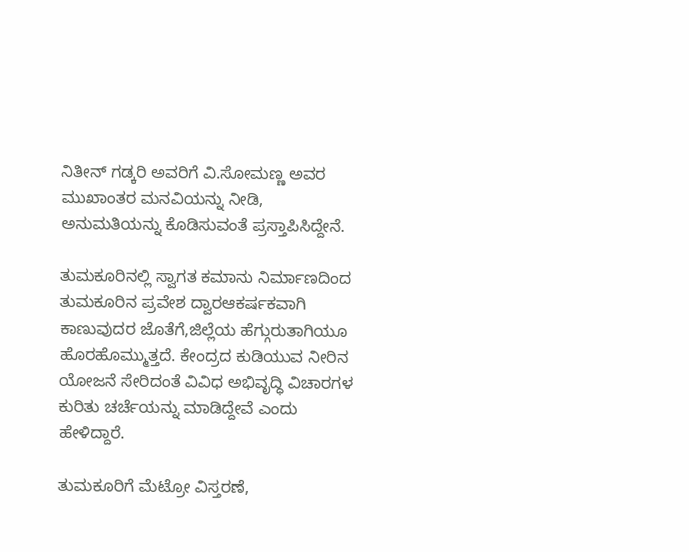ನಿತೀನ್ ಗಡ್ಕರಿ ಅವರಿಗೆ‌ ವಿ.ಸೋಮಣ್ಣ ಅವರ ಮುಖಾಂತರ ಮನವಿಯನ್ನು ನೀಡಿ, ಅನುಮತಿಯನ್ನು ಕೊಡಿಸುವಂತೆ ಪ್ರಸ್ತಾಪಿಸಿದ್ದೇನೆ.

ತುಮಕೂರಿನಲ್ಲಿ ಸ್ವಾಗತ ಕಮಾನು ನಿರ್ಮಾಣದಿಂದ ತುಮಕೂರಿನ ಪ್ರವೇಶ ದ್ವಾರಆಕರ್ಷಕವಾಗಿ ಕಾಣುವುದರ ಜೊತೆಗೆ,ಜಿಲ್ಲೆಯ ಹೆಗ್ಗುರುತಾಗಿಯೂ ಹೊರಹೊಮ್ಮುತ್ತದೆ. ಕೇಂದ್ರದ ಕುಡಿಯುವ ನೀರಿನ ಯೋಜನೆ ಸೇರಿದಂತೆ ವಿವಿಧ ಅಭಿವೃದ್ಧಿ ವಿಚಾರಗಳ ಕುರಿತು ಚರ್ಚೆಯನ್ನು ಮಾಡಿದ್ದೇವೆ ಎಂದು ಹೇಳಿದ್ದಾರೆ.

ತುಮಕೂರಿಗೆ ಮೆಟ್ರೋ ವಿಸ್ತರಣೆ,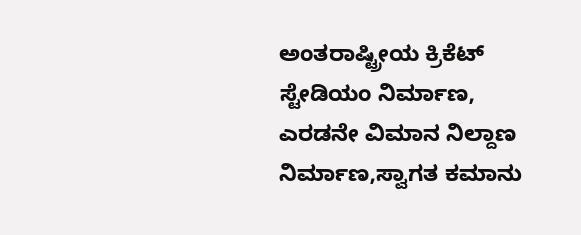ಅಂತರಾಷ್ಟ್ರೀಯ ಕ್ರಿಕೆಟ್ ಸ್ಟೇಡಿಯಂ ನಿರ್ಮಾಣ, ಎರಡನೇ ವಿಮಾನ ನಿಲ್ದಾಣ ನಿರ್ಮಾಣ,ಸ್ವಾಗತ ಕಮಾನು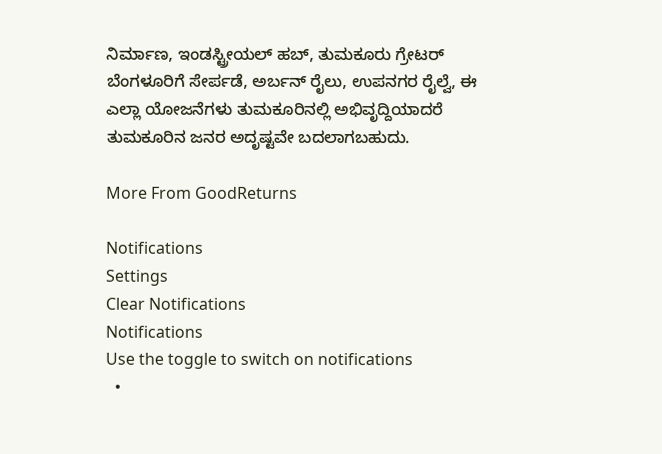ನಿರ್ಮಾಣ, ಇಂಡಸ್ಟ್ರೀಯಲ್ ಹಬ್, ತುಮಕೂರು ಗ್ರೇಟರ್ ಬೆಂಗಳೂರಿಗೆ ಸೇರ್ಪಡೆ, ಅರ್ಬನ್‌ ರೈಲು, ಉಪನಗರ ರೈಲ್ವೆ, ಈ ಎಲ್ಲಾ ಯೋಜನೆಗಳು ತುಮಕೂರಿನಲ್ಲಿ ಅಭಿವೃದ್ದಿಯಾದರೆ ತುಮಕೂರಿನ ಜನರ ಅದೃಷ್ಟವೇ ಬದಲಾಗಬಹುದು.

More From GoodReturns

Notifications
Settings
Clear Notifications
Notifications
Use the toggle to switch on notifications
  •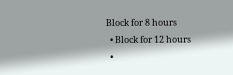Block for 8 hours
  • Block for 12 hours
  •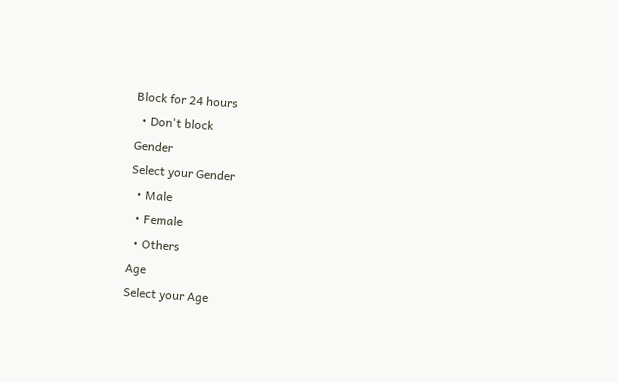Block for 24 hours
  • Don't block
Gender
Select your Gender
  • Male
  • Female
  • Others
Age
Select your Age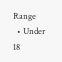Range
  • Under 18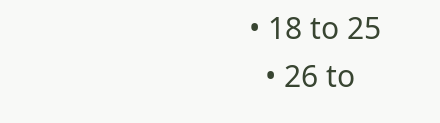• 18 to 25
  • 26 to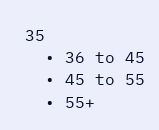35
  • 36 to 45
  • 45 to 55
  • 55+